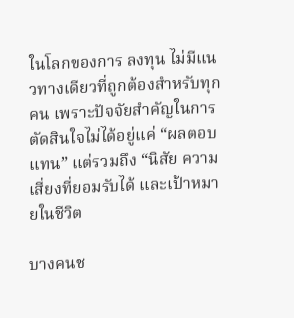ในโลกของการ ลงทุน ไม่มีแนวทางเดียวที่ถูกต้องสำหรับทุกคน เพราะปัจจัยสำคัญในการตัดสินใจไม่ได้อยู่แค่ “ผลตอบแทน” แต่รวมถึง “นิสัย ความเสี่ยงที่ยอมรับได้ และเป้าหมายในชีวิต

บางคนช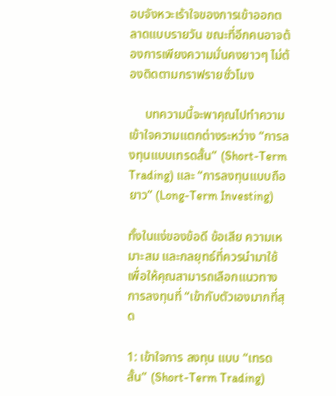อบจังหวะเร้าใจของการเข้าออกตลาดแบบรายวัน ขณะที่อีกคนอาจต้องการเพียงความมั่นคงยาวๆ ไม่ต้องติดตามกราฟรายชั่วโมง

     บทความนี้จะพาคุณไปทำความเข้าใจความแตกต่างระหว่าง “การลงทุนแบบเทรดสั้น” (Short-Term Trading) และ “การลงทุนแบบถือยาว” (Long-Term Investing)

ทั้งในแง่ของข้อดี ข้อเสีย ความเหมาะสม และกลยุทธ์ที่ควรนำมาใช้ เพื่อให้คุณสามารถเลือกแนวทางการลงทุนที่ “เข้ากับตัวเองมากที่สุด

1: เข้าใจการ ลงทุน แบบ “เทรดสั้น” (Short-Term Trading)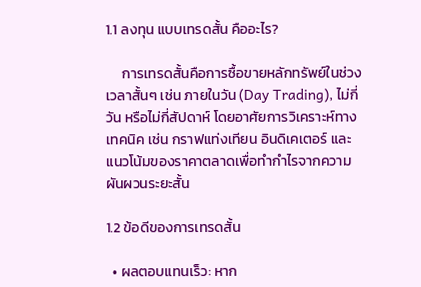1.1 ลงทุน แบบเทรดสั้น คืออะไร?

     การเทรดสั้นคือการซื้อขายหลักทรัพย์ในช่วงเวลาสั้นๆ เช่น ภายในวัน (Day Trading), ไม่กี่วัน หรือไม่กี่สัปดาห์ โดยอาศัยการวิเคราะห์ทางเทคนิค เช่น กราฟแท่งเทียน อินดิเคเตอร์ และแนวโน้มของราคาตลาดเพื่อทำกำไรจากความผันผวนระยะสั้น

1.2 ข้อดีของการเทรดสั้น

  • ผลตอบแทนเร็ว: หาก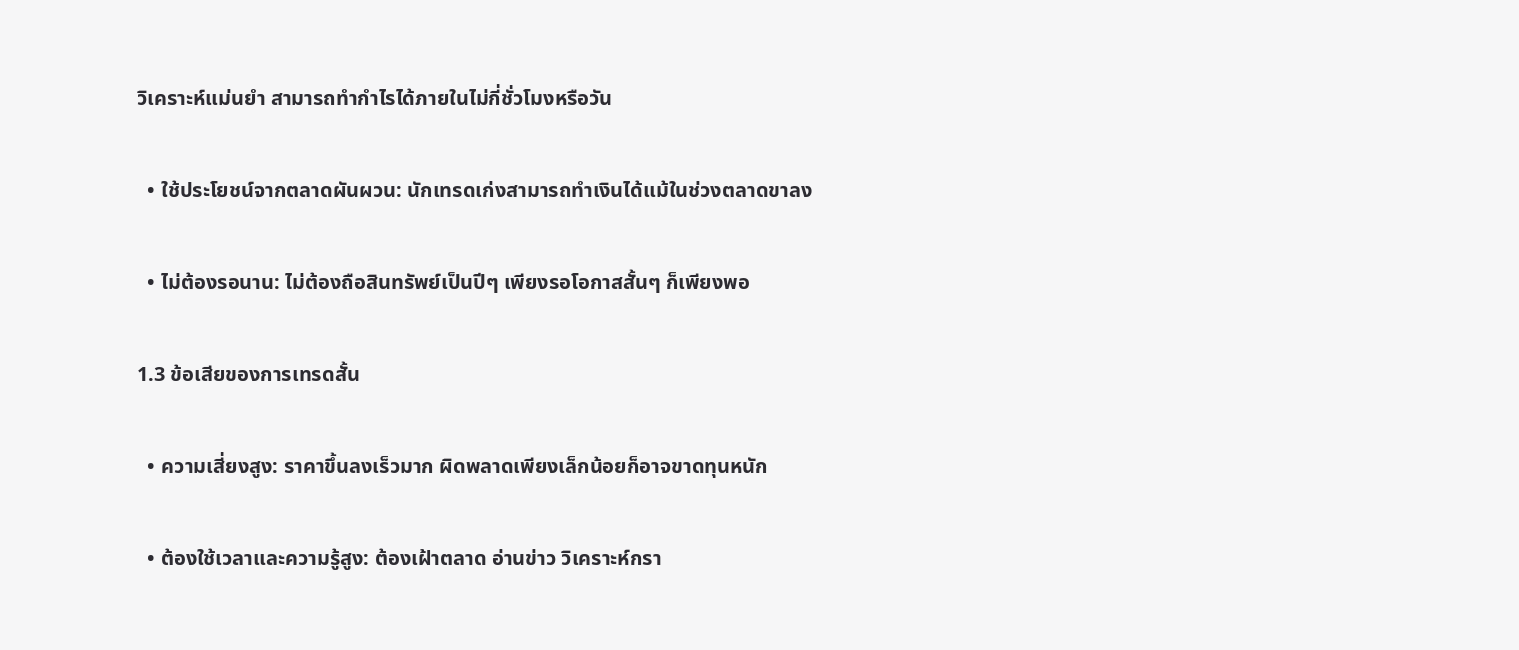วิเคราะห์แม่นยำ สามารถทำกำไรได้ภายในไม่กี่ชั่วโมงหรือวัน

  • ใช้ประโยชน์จากตลาดผันผวน: นักเทรดเก่งสามารถทำเงินได้แม้ในช่วงตลาดขาลง

  • ไม่ต้องรอนาน: ไม่ต้องถือสินทรัพย์เป็นปีๆ เพียงรอโอกาสสั้นๆ ก็เพียงพอ

1.3 ข้อเสียของการเทรดสั้น

  • ความเสี่ยงสูง: ราคาขึ้นลงเร็วมาก ผิดพลาดเพียงเล็กน้อยก็อาจขาดทุนหนัก

  • ต้องใช้เวลาและความรู้สูง: ต้องเฝ้าตลาด อ่านข่าว วิเคราะห์กรา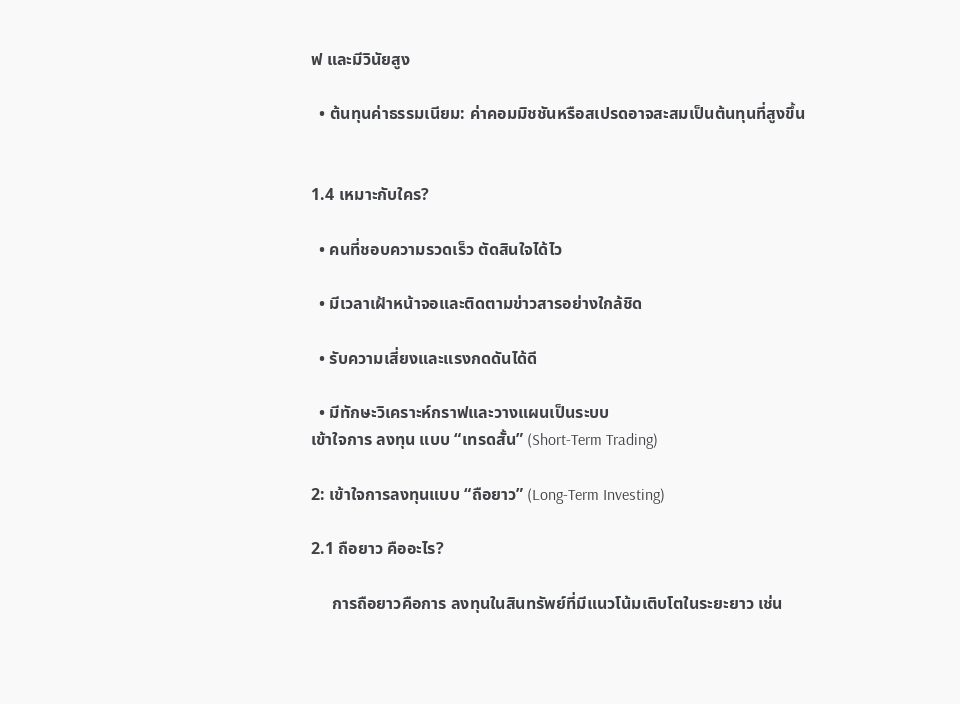ฟ และมีวินัยสูง

  • ต้นทุนค่าธรรมเนียม: ค่าคอมมิชชันหรือสเปรดอาจสะสมเป็นต้นทุนที่สูงขึ้น


1.4 เหมาะกับใคร?

  • คนที่ชอบความรวดเร็ว ตัดสินใจได้ไว

  • มีเวลาเฝ้าหน้าจอและติดตามข่าวสารอย่างใกล้ชิด

  • รับความเสี่ยงและแรงกดดันได้ดี

  • มีทักษะวิเคราะห์กราฟและวางแผนเป็นระบบ
เข้าใจการ ลงทุน แบบ “เทรดสั้น” (Short-Term Trading)

2: เข้าใจการลงทุนแบบ “ถือยาว” (Long-Term Investing)

2.1 ถือยาว คืออะไร?

     การถือยาวคือการ ลงทุนในสินทรัพย์ที่มีแนวโน้มเติบโตในระยะยาว เช่น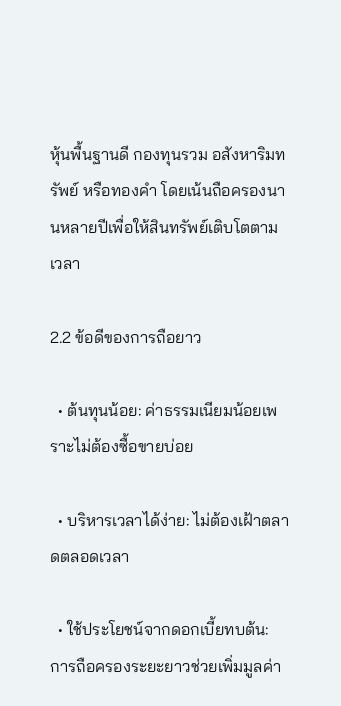หุ้นพื้นฐานดี กองทุนรวม อสังหาริมทรัพย์ หรือทองคำ โดยเน้นถือครองนานหลายปีเพื่อให้สินทรัพย์เติบโตตามเวลา

2.2 ข้อดีของการถือยาว

  • ต้นทุนน้อย: ค่าธรรมเนียมน้อยเพราะไม่ต้องซื้อขายบ่อย

  • บริหารเวลาได้ง่าย: ไม่ต้องเฝ้าตลาดตลอดเวลา

  • ใช้ประโยชน์จากดอกเบี้ยทบต้น: การถือครองระยะยาวช่วยเพิ่มมูลค่า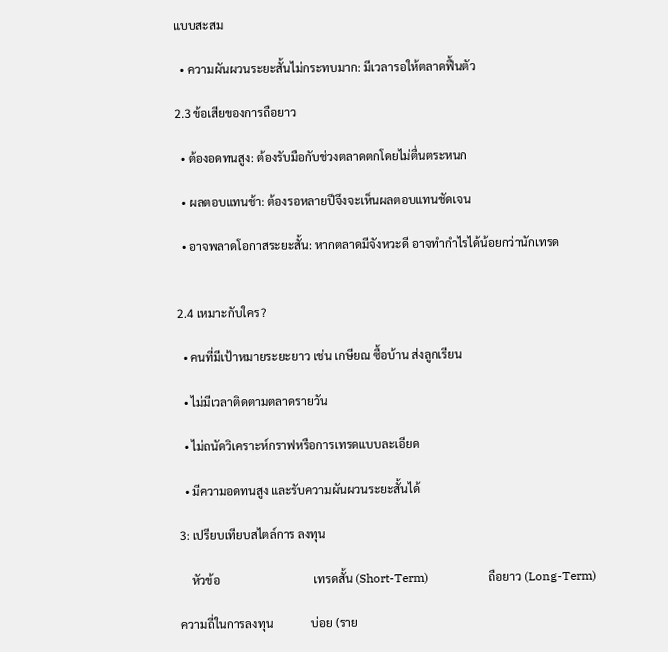แบบสะสม

  • ความผันผวนระยะสั้นไม่กระทบมาก: มีเวลารอให้ตลาดฟื้นตัว

2.3 ข้อเสียของการถือยาว

  • ต้องอดทนสูง: ต้องรับมือกับช่วงตลาดตกโดยไม่ตื่นตระหนก

  • ผลตอบแทนช้า: ต้องรอหลายปีจึงจะเห็นผลตอบแทนชัดเจน

  • อาจพลาดโอกาสระยะสั้น: หากตลาดมีจังหวะดี อาจทำกำไรได้น้อยกว่านักเทรด


2.4 เหมาะกับใคร?

  • คนที่มีเป้าหมายระยะยาว เช่น เกษียณ ซื้อบ้าน ส่งลูกเรียน

  • ไม่มีเวลาติดตามตลาดรายวัน

  • ไม่ถนัดวิเคราะห์กราฟหรือการเทรดแบบละเอียด

  • มีความอดทนสูง และรับความผันผวนระยะสั้นได้

3: เปรียบเทียบสไตล์การ ลงทุน

    หัวข้อ                                เทรดสั้น (Short-Term)                    ถือยาว (Long-Term)

ความถี่ในการลงทุน             บ่อย (ราย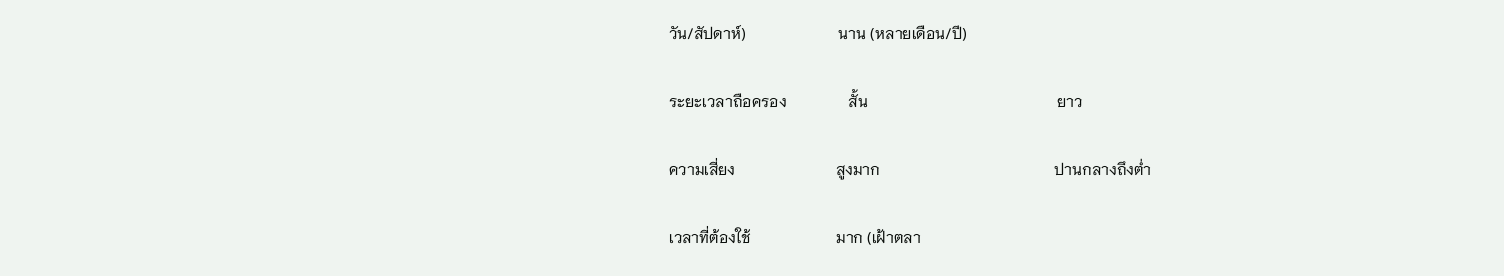วัน/สัปดาห์)                        นาน (หลายเดือน/ปี)

ระยะเวลาถือครอง                สั้น                                                 ยาว

ความเสี่ยง                          สูงมาก                                             ปานกลางถึงต่ำ

เวลาที่ต้องใช้                      มาก (เฝ้าตลา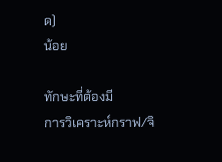ด)                               น้อย

ทักษะที่ต้องมี                     การวิเคราะห์กราฟ/จิ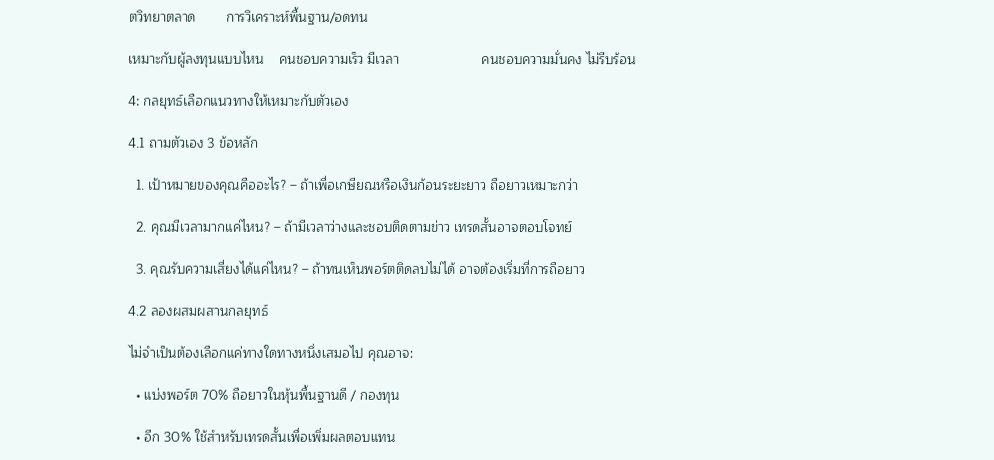ตวิทยาตลาด        การวิเคราะห์พื้นฐาน/อดทน

เหมาะกับผู้ลงทุนแบบไหน    คนชอบความเร็ว มีเวลา                      คนชอบความมั่นคง ไม่รีบร้อน

4: กลยุทธ์เลือกแนวทางให้เหมาะกับตัวเอง

4.1 ถามตัวเอง 3 ข้อหลัก

  1. เป้าหมายของคุณคืออะไร? – ถ้าเพื่อเกษียณหรือเงินก้อนระยะยาว ถือยาวเหมาะกว่า

  2. คุณมีเวลามากแค่ไหน? – ถ้ามีเวลาว่างและชอบติดตามข่าว เทรดสั้นอาจตอบโจทย์

  3. คุณรับความเสี่ยงได้แค่ไหน? – ถ้าทนเห็นพอร์ตติดลบไม่ได้ อาจต้องเริ่มที่การถือยาว

4.2 ลองผสมผสานกลยุทธ์

ไม่จำเป็นต้องเลือกแค่ทางใดทางหนึ่งเสมอไป คุณอาจ:

  • แบ่งพอร์ต 70% ถือยาวในหุ้นพื้นฐานดี / กองทุน

  • อีก 30% ใช้สำหรับเทรดสั้นเพื่อเพิ่มผลตอบแทน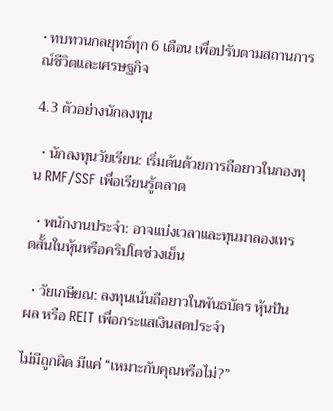• ทบทวนกลยุทธ์ทุก 6 เดือน เพื่อปรับตามสถานการณ์ชีวิตและเศรษฐกิจ

4.3 ตัวอย่างนักลงทุน

  • นักลงทุนวัยเรียน: เริ่มต้นด้วยการถือยาวในกองทุน RMF/SSF เพื่อเรียนรู้ตลาด

  • พนักงานประจำ: อาจแบ่งเวลาและทุนมาลองเทรดสั้นในหุ้นหรือคริปโตช่วงเย็น

  • วัยเกษียณ: ลงทุนเน้นถือยาวในพันธบัตร หุ้นปันผล หรือ REIT เพื่อกระแสเงินสดประจำ

ไม่มีถูกผิด มีแค่ “เหมาะกับคุณหรือไม่?”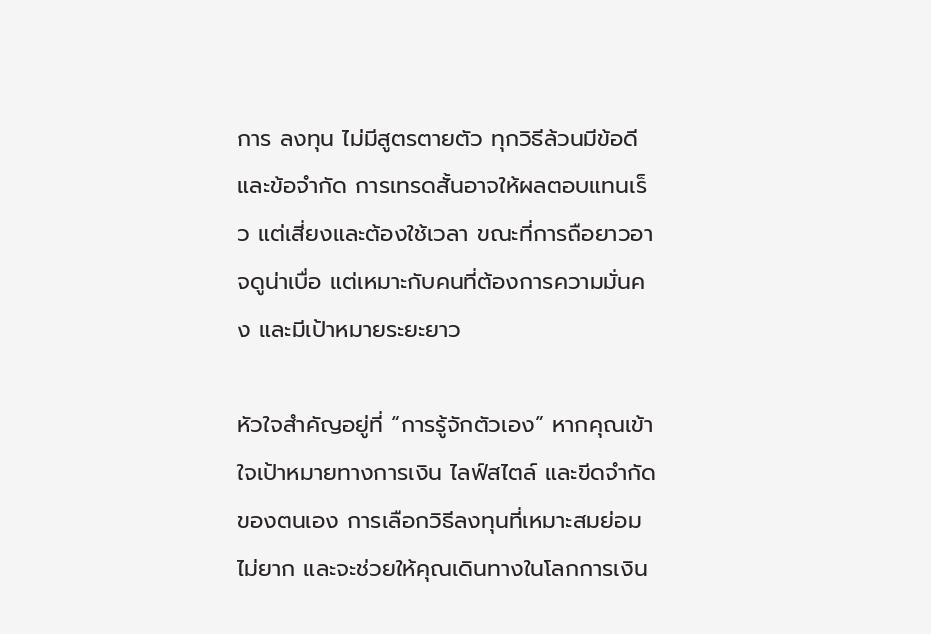การ ลงทุน ไม่มีสูตรตายตัว ทุกวิธีล้วนมีข้อดีและข้อจำกัด การเทรดสั้นอาจให้ผลตอบแทนเร็ว แต่เสี่ยงและต้องใช้เวลา ขณะที่การถือยาวอาจดูน่าเบื่อ แต่เหมาะกับคนที่ต้องการความมั่นคง และมีเป้าหมายระยะยาว

หัวใจสำคัญอยู่ที่ “การรู้จักตัวเอง” หากคุณเข้าใจเป้าหมายทางการเงิน ไลฟ์สไตล์ และขีดจำกัดของตนเอง การเลือกวิธีลงทุนที่เหมาะสมย่อมไม่ยาก และจะช่วยให้คุณเดินทางในโลกการเงิน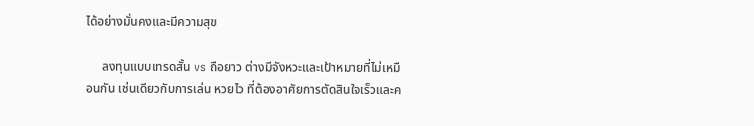ได้อย่างมั่นคงและมีความสุข

     ลงทุนแบบเทรดสั้น vs ถือยาว ต่างมีจังหวะและเป้าหมายที่ไม่เหมือนกัน เช่นเดียวกับการเล่น หวยไว ที่ต้องอาศัยการตัดสินใจเร็วและค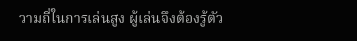วามถี่ในการเล่นสูง ผู้เล่นจึงต้องรู้ตัว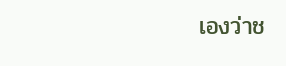เองว่าช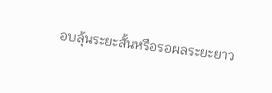อบลุ้นระยะสั้นหรือรอผลระยะยาว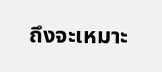ถึงจะเหมาะ